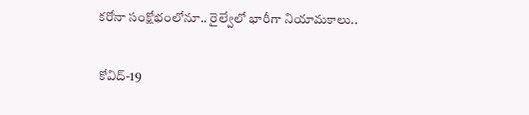కరోనా సంక్షోభంలోనూ.. రైల్వేలో భారీగా నియామకాలు..

కోవిద్-19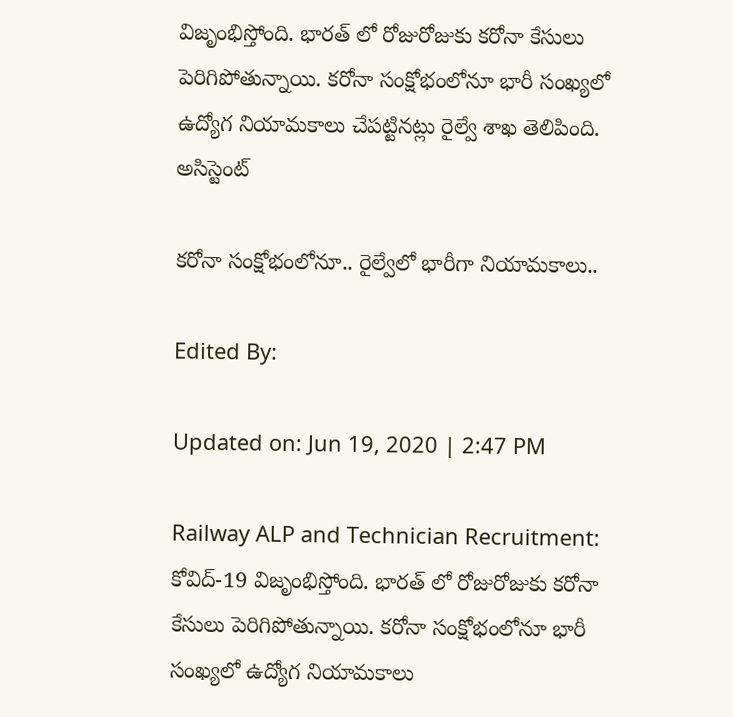విజృంభిస్తోంది. భారత్ లో రోజురోజుకు కరోనా కేసులు పెరిగిపోతున్నాయి. కరోనా సంక్షోభంలోనూ భారీ సంఖ్యలో ఉద్యోగ నియామకాలు చేపట్టినట్లు రైల్వే శాఖ తెలిపింది. అసిస్టెంట్‌

కరోనా సంక్షోభంలోనూ.. రైల్వేలో భారీగా నియామకాలు..

Edited By:

Updated on: Jun 19, 2020 | 2:47 PM

Railway ALP and Technician Recruitment: కోవిద్-19 విజృంభిస్తోంది. భారత్ లో రోజురోజుకు కరోనా కేసులు పెరిగిపోతున్నాయి. కరోనా సంక్షోభంలోనూ భారీ సంఖ్యలో ఉద్యోగ నియామకాలు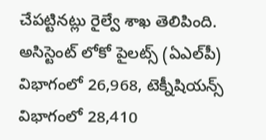చేపట్టినట్లు రైల్వే శాఖ తెలిపింది. అసిస్టెంట్‌ లోకో పైలట్స్‌ (ఏఎల్‌పీ) విభాగంలో 26,968, టెక్నీషియన్స్‌ విభాగంలో 28,410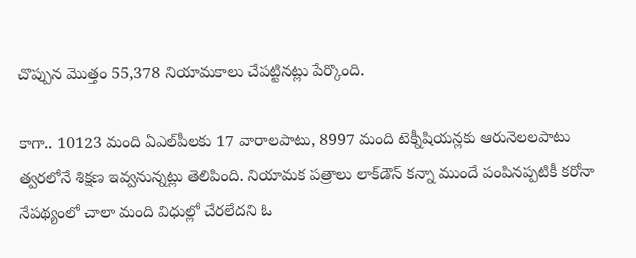చొప్పున మొత్తం 55,378 నియామకాలు చేపట్టినట్లు పేర్కొంది.

కాగా.. 10123 మంది ఏఎల్‌పీలకు 17 వారాలపాటు, 8997 మంది టెక్నీషియన్లకు ఆరునెలలపాటు త్వరలోనే శిక్షణ ఇవ్వనున్నట్లు తెలిపింది. నియామక పత్రాలు లాక్‌డౌన్‌ కన్నా ముందే పంపినప్పటికీ కరోనా నేపథ్యంలో చాలా మంది విధుల్లో చేరలేదని ఓ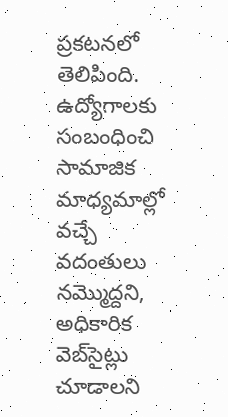ప్రకటనలో తెలిపింది. ఉద్యోగాలకు సంబంధించి సామాజిక మాధ్యమాల్లో వచ్చే వదంతులు నమ్మొద్దని, అధికారిక వెబ్‌సైట్లు చూడాలని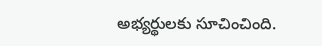అభ్యర్థులకు సూచించింది.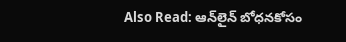Also Read: ఆన్‌లైన్‌ బోధనకోసం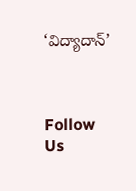‘విద్యాదాన్’



Follow Us